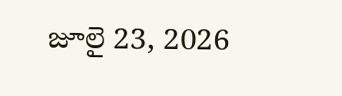జూలై 23, 2026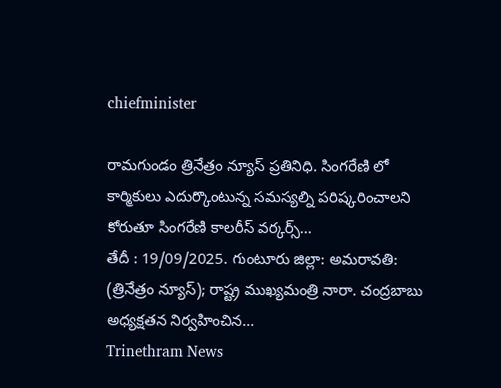chiefminister

రామగుండం త్రినేత్రం న్యూస్ ప్రతినిధి. సింగరేణి లో కార్మికులు ఎదుర్కొంటున్న సమస్యల్ని పరిష్కరించాలని కోరుతూ సింగరేణి కాలరీస్ వర్కర్స్...
తేదీ : 19/09/2025. గుంటూరు జిల్లా: అమరావతి: (త్రినేత్రం న్యూస్); రాష్ట్ర ముఖ్యమంత్రి నారా. చంద్రబాబు అధ్యక్షతన నిర్వహించిన...
Trinethram News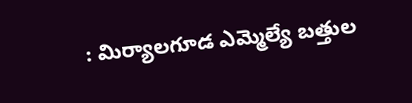: మిర్యాలగూడ ఎమ్మెల్యే బత్తుల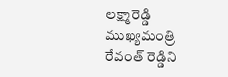లక్ష్మారెడ్డి ముఖ్యమంత్రి రేవంత్ రెడ్డిని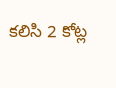కలిసి 2 కోట్ల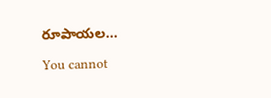రూపాయల...

You cannot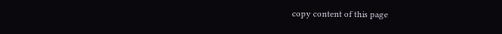copy content of this page